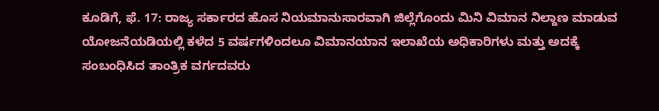ಕೂಡಿಗೆ, ಫೆ. 17: ರಾಜ್ಯ ಸರ್ಕಾರದ ಹೊಸ ನಿಯಮಾನುಸಾರವಾಗಿ ಜಿಲ್ಲೆಗೊಂದು ಮಿನಿ ವಿಮಾನ ನಿಲ್ದಾಣ ಮಾಡುವ ಯೋಜನೆಯಡಿಯಲ್ಲಿ ಕಳೆದ 5 ವರ್ಷಗಳಿಂದಲೂ ವಿಮಾನಯಾನ ಇಲಾಖೆಯ ಅಧಿಕಾರಿಗಳು ಮತ್ತು ಅದಕ್ಕೆ ಸಂಬಂಧಿಸಿದ ತಾಂತ್ರಿಕ ವರ್ಗದವರು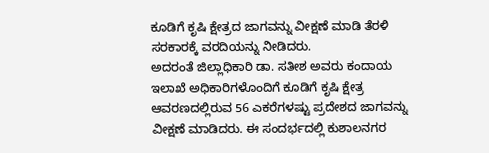ಕೂಡಿಗೆ ಕೃಷಿ ಕ್ಷೇತ್ರದ ಜಾಗವನ್ನು ವೀಕ್ಷಣೆ ಮಾಡಿ ತೆರಳಿ ಸರಕಾರಕ್ಕೆ ವರದಿಯನ್ನು ನೀಡಿದರು.
ಅದರಂತೆ ಜಿಲ್ಲಾಧಿಕಾರಿ ಡಾ. ಸತೀಶ ಅವರು ಕಂದಾಯ ಇಲಾಖೆ ಅಧಿಕಾರಿಗಳೊಂದಿಗೆ ಕೂಡಿಗೆ ಕೃಷಿ ಕ್ಷೇತ್ರ ಆವರಣದಲ್ಲಿರುವ 56 ಎಕರೆಗಳಷ್ಟು ಪ್ರದೇಶದ ಜಾಗವನ್ನು ವೀಕ್ಷಣೆ ಮಾಡಿದರು. ಈ ಸಂದರ್ಭದಲ್ಲಿ ಕುಶಾಲನಗರ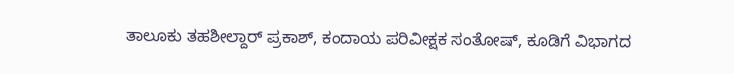ತಾಲೂಕು ತಹಶೀಲ್ದಾರ್ ಪ್ರಕಾಶ್, ಕಂದಾಯ ಪರಿವೀಕ್ಷಕ ಸಂತೋಷ್, ಕೂಡಿಗೆ ವಿಭಾಗದ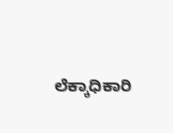ಲೆಕ್ಕಾಧಿಕಾರಿ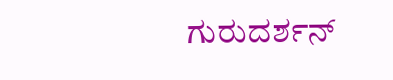ಗುರುದರ್ಶನ್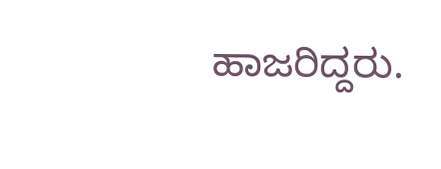ಹಾಜರಿದ್ದರು.